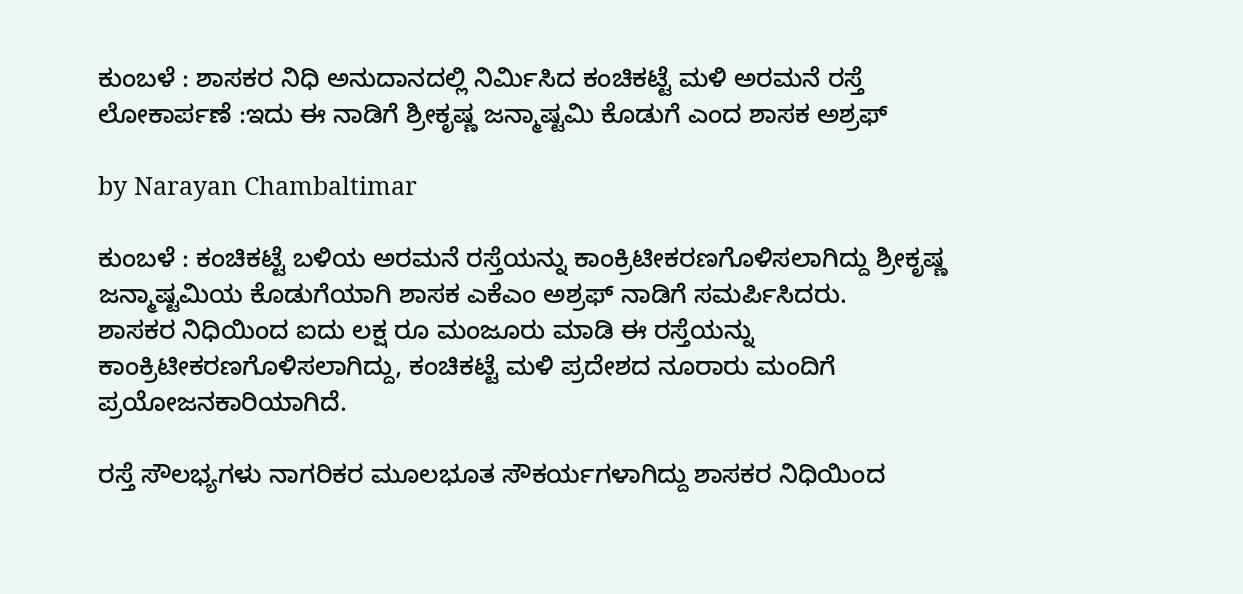ಕುಂಬಳೆ : ಶಾಸಕರ ನಿಧಿ ಅನುದಾನದಲ್ಲಿ ನಿರ್ಮಿಸಿದ ಕಂಚಿಕಟ್ಟೆ ಮಳಿ ಅರಮನೆ ರಸ್ತೆ ಲೋಕಾರ್ಪಣೆ :ಇದು ಈ ನಾಡಿಗೆ ಶ್ರೀಕೃಷ್ಣ ಜನ್ಮಾಷ್ಟಮಿ ಕೊಡುಗೆ ಎಂದ ಶಾಸಕ ಅಶ್ರಫ್

by Narayan Chambaltimar

ಕುಂಬಳೆ : ಕಂಚಿಕಟ್ಟೆ ಬಳಿಯ ಅರಮನೆ ರಸ್ತೆಯನ್ನು ಕಾಂಕ್ರಿಟೀಕರಣಗೊಳಿಸಲಾಗಿದ್ದು ಶ್ರೀಕೃಷ್ಣ ಜನ್ಮಾಷ್ಟಮಿಯ ಕೊಡುಗೆಯಾಗಿ ಶಾಸಕ ಎಕೆಎಂ ಅಶ್ರಫ್ ನಾಡಿಗೆ ಸಮರ್ಪಿಸಿದರು.
ಶಾಸಕರ ನಿಧಿಯಿಂದ ಐದು ಲಕ್ಷ ರೂ ಮಂಜೂರು ಮಾಡಿ ಈ ರಸ್ತೆಯನ್ನು ಕಾಂಕ್ರಿಟೀಕರಣಗೊಳಿಸಲಾಗಿದ್ದು, ಕಂಚಿಕಟ್ಟೆ ಮಳಿ ಪ್ರದೇಶದ ನೂರಾರು ಮಂದಿಗೆ ಪ್ರಯೋಜನಕಾರಿಯಾಗಿದೆ.

ರಸ್ತೆ ಸೌಲಭ್ಯಗಳು ನಾಗರಿಕರ ಮೂಲಭೂತ ಸೌಕರ್ಯಗಳಾಗಿದ್ದು ಶಾಸಕರ ನಿಧಿಯಿಂದ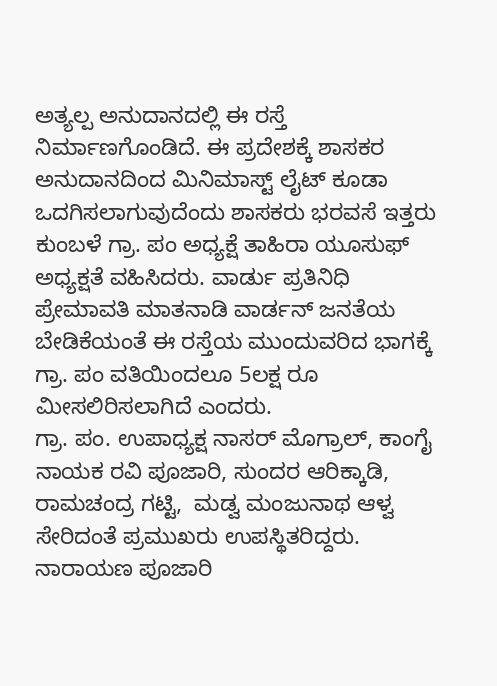ಅತ್ಯಲ್ಪ ಅನುದಾನದಲ್ಲಿ ಈ ರಸ್ತೆ ನಿರ್ಮಾಣಗೊಂಡಿದೆ. ಈ ಪ್ರದೇಶಕ್ಕೆ ಶಾಸಕರ ಅನುದಾನದಿಂದ ಮಿನಿಮಾಸ್ಟ್ ಲೈಟ್ ಕೂಡಾ ಒದಗಿಸಲಾಗುವುದೆಂದು ಶಾಸಕರು ಭರವಸೆ ಇತ್ತರು ಕುಂಬಳೆ ಗ್ರಾ. ಪಂ ಅಧ್ಯಕ್ಷೆ ತಾಹಿರಾ ಯೂಸುಫ್ ಅಧ್ಯಕ್ಷತೆ ವಹಿಸಿದರು. ವಾರ್ಡು ಪ್ರತಿನಿಧಿ ಪ್ರೇಮಾವತಿ ಮಾತನಾಡಿ ವಾರ್ಡನ್ ಜನತೆಯ ಬೇಡಿಕೆಯಂತೆ ಈ ರಸ್ತೆಯ ಮುಂದುವರಿದ ಭಾಗಕ್ಕೆ ಗ್ರಾ. ಪಂ ವತಿಯಿಂದಲೂ 5ಲಕ್ಷ ರೂ ಮೀಸಲಿರಿಸಲಾಗಿದೆ ಎಂದರು.
ಗ್ರಾ. ಪಂ. ಉಪಾಧ್ಯಕ್ಷ ನಾಸರ್ ಮೊಗ್ರಾಲ್, ಕಾಂಗೈ ನಾಯಕ ರವಿ ಪೂಜಾರಿ, ಸುಂದರ ಆರಿಕ್ಕಾಡಿ, ರಾಮಚಂದ್ರ ಗಟ್ಟಿ,  ಮಡ್ವ ಮಂಜುನಾಥ ಆಳ್ವ ಸೇರಿದಂತೆ ಪ್ರಮುಖರು ಉಪಸ್ಥಿತರಿದ್ದರು. ನಾರಾಯಣ ಪೂಜಾರಿ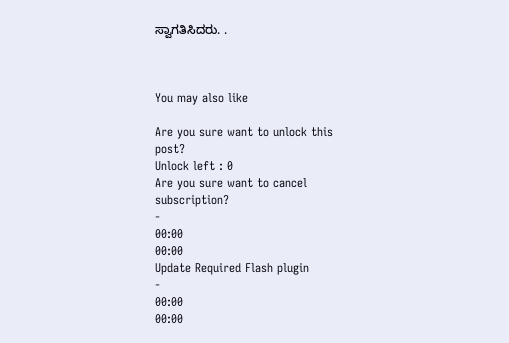ಸ್ವಾಗತಿಸಿದರು. .



You may also like

Are you sure want to unlock this post?
Unlock left : 0
Are you sure want to cancel subscription?
-
00:00
00:00
Update Required Flash plugin
-
00:00
00:00